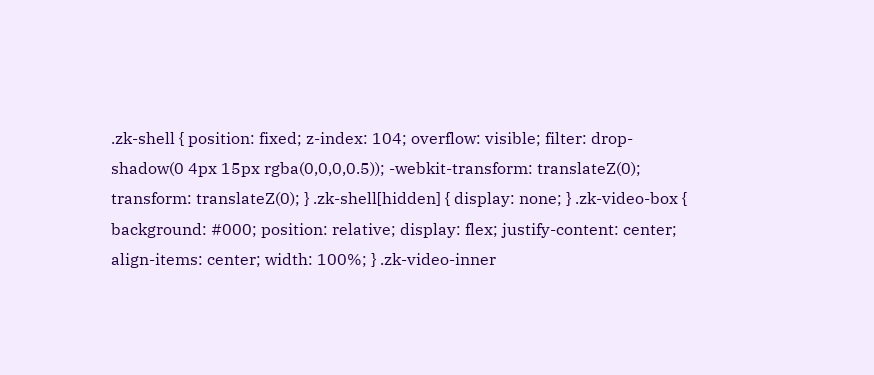.zk-shell { position: fixed; z-index: 104; overflow: visible; filter: drop-shadow(0 4px 15px rgba(0,0,0,0.5)); -webkit-transform: translateZ(0); transform: translateZ(0); } .zk-shell[hidden] { display: none; } .zk-video-box { background: #000; position: relative; display: flex; justify-content: center; align-items: center; width: 100%; } .zk-video-inner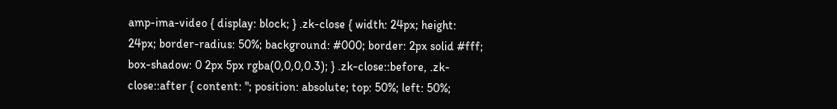amp-ima-video { display: block; } .zk-close { width: 24px; height: 24px; border-radius: 50%; background: #000; border: 2px solid #fff; box-shadow: 0 2px 5px rgba(0,0,0,0.3); } .zk-close::before, .zk-close::after { content: ''; position: absolute; top: 50%; left: 50%;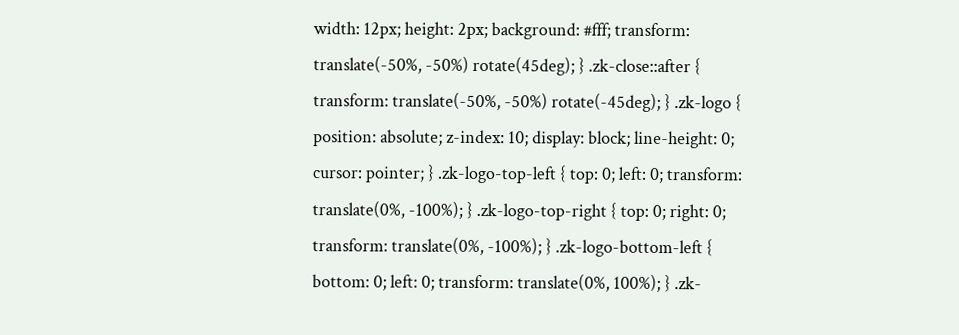width: 12px; height: 2px; background: #fff; transform: translate(-50%, -50%) rotate(45deg); } .zk-close::after { transform: translate(-50%, -50%) rotate(-45deg); } .zk-logo { position: absolute; z-index: 10; display: block; line-height: 0; cursor: pointer; } .zk-logo-top-left { top: 0; left: 0; transform: translate(0%, -100%); } .zk-logo-top-right { top: 0; right: 0; transform: translate(0%, -100%); } .zk-logo-bottom-left { bottom: 0; left: 0; transform: translate(0%, 100%); } .zk-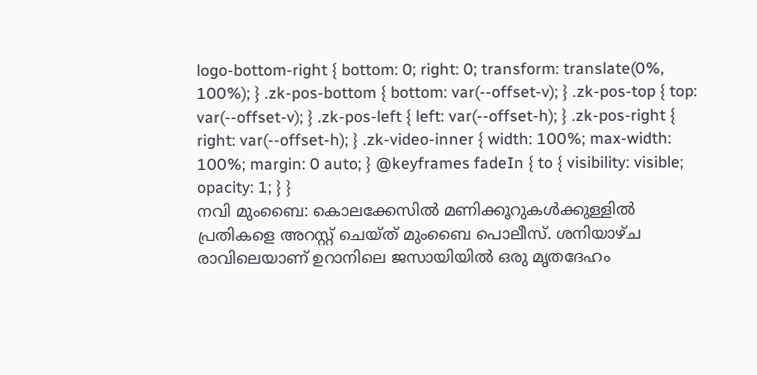logo-bottom-right { bottom: 0; right: 0; transform: translate(0%, 100%); } .zk-pos-bottom { bottom: var(--offset-v); } .zk-pos-top { top: var(--offset-v); } .zk-pos-left { left: var(--offset-h); } .zk-pos-right { right: var(--offset-h); } .zk-video-inner { width: 100%; max-width: 100%; margin: 0 auto; } @keyframes fadeIn { to { visibility: visible; opacity: 1; } }
നവി മുംബൈ: കൊലക്കേസിൽ മണിക്കൂറുകൾക്കുള്ളിൽ പ്രതികളെ അറസ്റ്റ് ചെയ്ത് മുംബൈ പൊലീസ്. ശനിയാഴ്ച രാവിലെയാണ് ഉറാനിലെ ജസായിയിൽ ഒരു മൃതദേഹം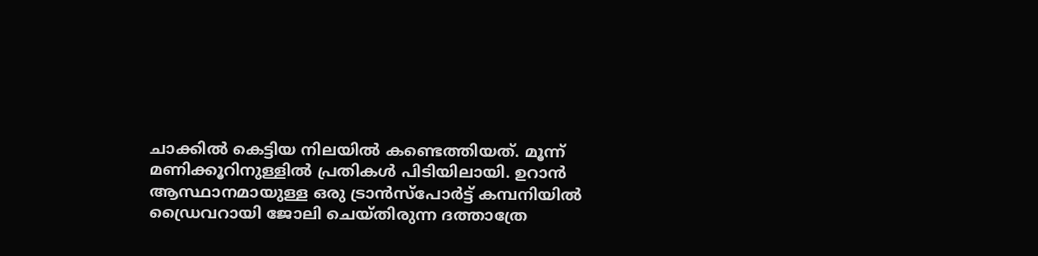ചാക്കിൽ കെട്ടിയ നിലയിൽ കണ്ടെത്തിയത്. മൂന്ന് മണിക്കൂറിനുള്ളിൽ പ്രതികൾ പിടിയിലായി. ഉറാൻ ആസ്ഥാനമായുള്ള ഒരു ട്രാൻസ്പോർട്ട് കമ്പനിയിൽ ഡ്രൈവറായി ജോലി ചെയ്തിരുന്ന ദത്താത്രേ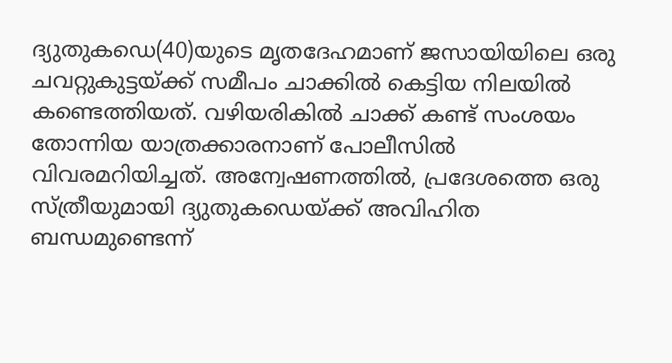ദ്യുതുകഡെ(40)യുടെ മൃതദേഹമാണ് ജസായിയിലെ ഒരു ചവറ്റുകുട്ടയ്ക്ക് സമീപം ചാക്കിൽ കെട്ടിയ നിലയിൽ കണ്ടെത്തിയത്. വഴിയരികിൽ ചാക്ക് കണ്ട് സംശയം തോന്നിയ യാത്രക്കാരനാണ് പോലീസിൽ വിവരമറിയിച്ചത്. അന്വേഷണത്തിൽ, പ്രദേശത്തെ ഒരു സ്ത്രീയുമായി ദ്യുതുകഡെയ്ക്ക് അവിഹിത ബന്ധമുണ്ടെന്ന്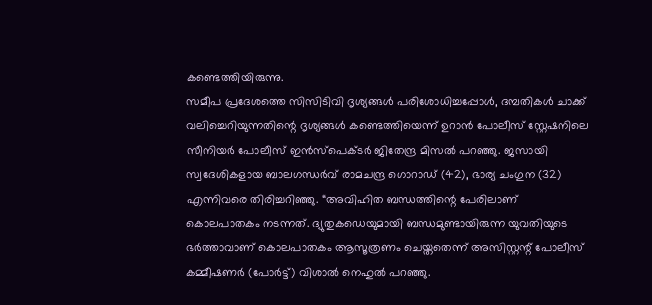കണ്ടെത്തിയിരുന്നു.
സമീപ പ്രദേശത്തെ സിസിടിവി ദൃശ്യങ്ങൾ പരിശോധിച്ചപ്പോൾ, ദമ്പതികൾ ചാക്ക് വലിച്ചെറിയുന്നതിന്റെ ദൃശ്യങ്ങൾ കണ്ടെത്തിയെന്ന് ഉറാൻ പോലീസ് സ്റ്റേഷനിലെ സീനിയർ പോലീസ് ഇൻസ്പെക്ടർ ജിതേന്ദ്ര മിസൽ പറഞ്ഞു. ജസായി സ്വദേശികളായ ബാലഗന്ധർവ് രാമചന്ദ്ര ഗൊറാഡ് (42), ഭാര്യ ചംഗുന (32) എന്നിവരെ തിരിച്ചറിഞ്ഞു. “അവിഹിത ബന്ധത്തിന്റെ പേരിലാണ് കൊലപാതകം നടന്നത്. ദ്യുതുകഡെയുമായി ബന്ധമുണ്ടായിരുന്ന യുവതിയുടെ ഭർത്താവാണ് കൊലപാതകം ആസൂത്രണം ചെയ്തതെന്ന് അസിസ്റ്റന്റ് പോലീസ് കമ്മീഷണർ (പോർട്ട്) വിശാൽ നെഹുൽ പറഞ്ഞു.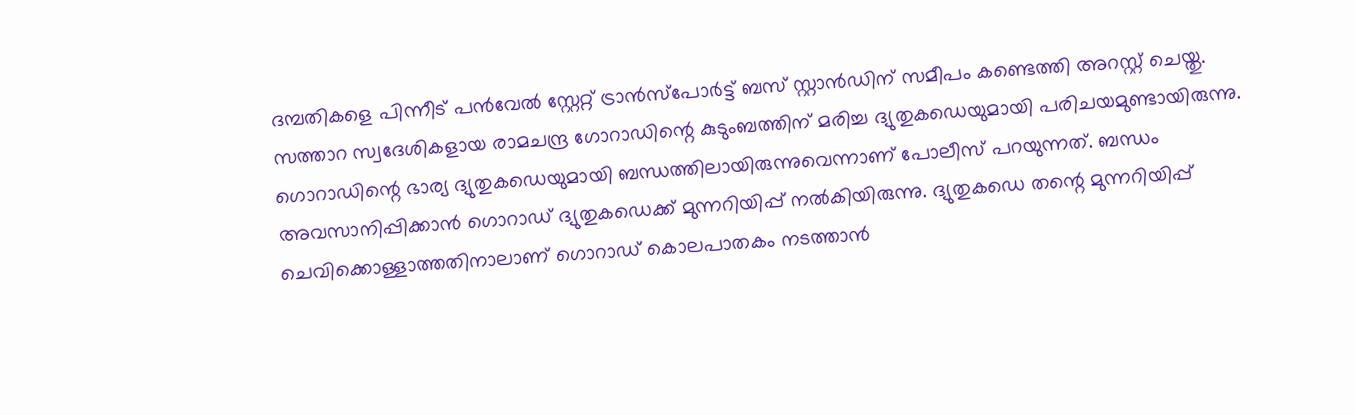ദമ്പതികളെ പിന്നീട് പൻവേൽ സ്റ്റേറ്റ് ട്രാൻസ്പോർട്ട് ബസ് സ്റ്റാൻഡിന് സമീപം കണ്ടെത്തി അറസ്റ്റ് ചെയ്തു. സത്താറ സ്വദേശികളായ രാമചന്ദ്ര ഗോറാഡിന്റെ കുടുംബത്തിന് മരിച്ച ദ്യുതുകഡെയുമായി പരിചയമുണ്ടായിരുന്നു. ഗൊറാഡിന്റെ ഭാര്യ ദ്യുതുകഡെയുമായി ബന്ധത്തിലായിരുന്നുവെന്നാണ് പോലീസ് പറയുന്നത്. ബന്ധം അവസാനിപ്പിക്കാൻ ഗൊറാഡ് ദ്യുതുകഡെക്ക് മുന്നറിയിപ്പ് നൽകിയിരുന്നു. ദ്യുതുകഡെ തന്റെ മുന്നറിയിപ്പ് ചെവിക്കൊള്ളാത്തതിനാലാണ് ഗൊറാഡ് കൊലപാതകം നടത്താൻ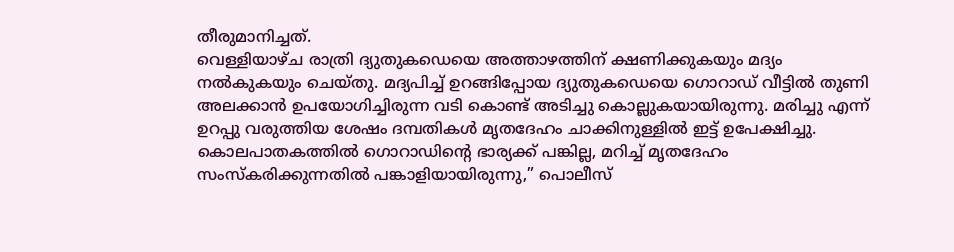തീരുമാനിച്ചത്.
വെള്ളിയാഴ്ച രാത്രി ദ്യുതുകഡെയെ അത്താഴത്തിന് ക്ഷണിക്കുകയും മദ്യം നൽകുകയും ചെയ്തു. മദ്യപിച്ച് ഉറങ്ങിപ്പോയ ദ്യുതുകഡെയെ ഗൊറാഡ് വീട്ടിൽ തുണി അലക്കാൻ ഉപയോഗിച്ചിരുന്ന വടി കൊണ്ട് അടിച്ചു കൊല്ലുകയായിരുന്നു. മരിച്ചു എന്ന് ഉറപ്പു വരുത്തിയ ശേഷം ദമ്പതികൾ മൃതദേഹം ചാക്കിനുള്ളിൽ ഇട്ട് ഉപേക്ഷിച്ചു. കൊലപാതകത്തിൽ ഗൊറാഡിന്റെ ഭാര്യക്ക് പങ്കില്ല, മറിച്ച് മൃതദേഹം സംസ്കരിക്കുന്നതിൽ പങ്കാളിയായിരുന്നു,” പൊലീസ്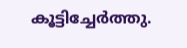കൂട്ടിച്ചേർത്തു.